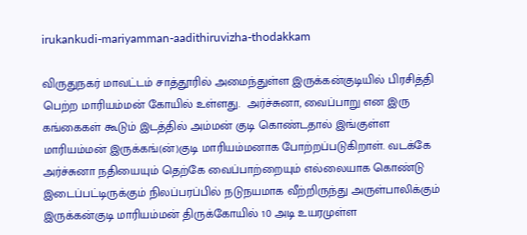irukankudi-mariyamman-aadithiruvizha-thodakkam

விருதுநகர் மாவட்டம் சாத்தூரில் அமைந்துள்ள இருக்கன்குடியில் பிரசித்தி பெற்ற மாரியம்மன் கோயில் உள்ளது.  அர்ச்சுனா, வைப்பாறு என இரு கங்கைகள் கூடும் இடத்தில் அம்மன் குடி கொண்டதால் இங்குள்ள மாரியம்மன் இருக்கங்(ன்)குடி மாரியம்மனாக போற்றப்படுகிறாள். வடக்கே அர்ச்சுனா நதியையும் தெற்கே வைப்பாற்றையும் எல்லையாக கொண்டு இடைப்பட்டிருக்கும் நிலப்பரப்பில் நடுநயமாக வீற்றிருந்து அருள்பாலிக்கும் இருக்கன்குடி மாரியம்மன் திருக்கோயில் 10 அடி உயரமுள்ள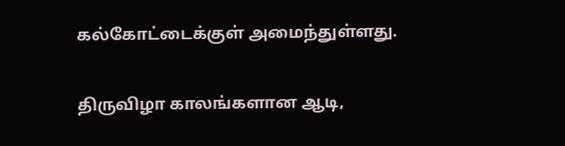கல்கோட்டைக்குள் அமைந்துள்ளது.

திருவிழா காலங்களான ஆடி,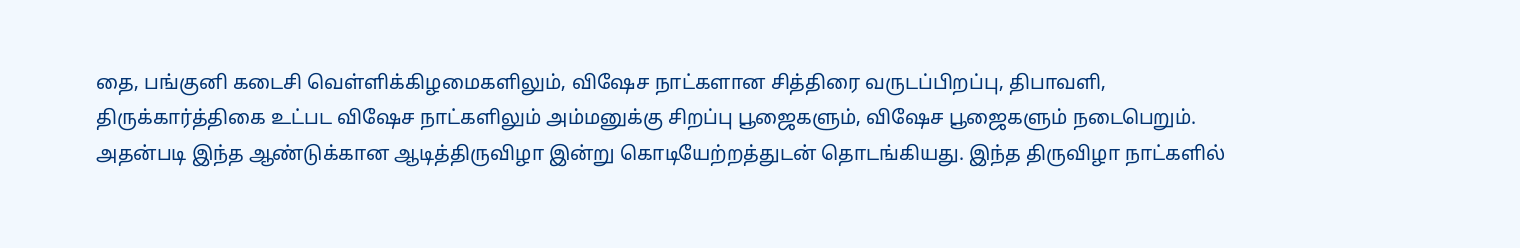தை, பங்குனி கடைசி வெள்ளிக்கிழமைகளிலும், விஷேச நாட்களான சித்திரை வருடப்பிறப்பு, திபாவளி, திருக்கார்த்திகை உட்பட விஷேச நாட்களிலும் அம்மனுக்கு சிறப்பு பூஜைகளும், விஷேச பூஜைகளும் நடைபெறும். அதன்படி இந்த ஆண்டுக்கான ஆடித்திருவிழா இன்று கொடியேற்றத்துடன் தொடங்கியது. இந்த திருவிழா நாட்களில்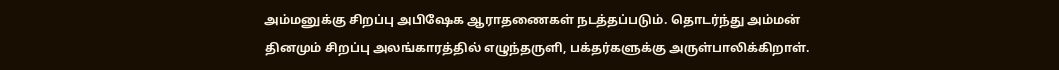அம்மனுக்கு சிறப்பு அபிஷேக ஆராதணைகள் நடத்தப்படும். தொடர்ந்து அம்மன் தினமும் சிறப்பு அலங்காரத்தில் எழுந்தருளி, பக்தர்களுக்கு அருள்பாலிக்கிறாள்.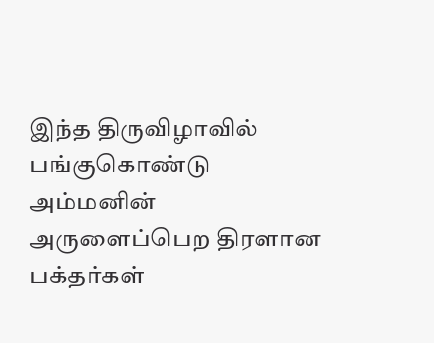இந்த திருவிழாவில் பங்குகொண்டு அம்மனின் அருளைப்பெற திரளான பக்தர்கள்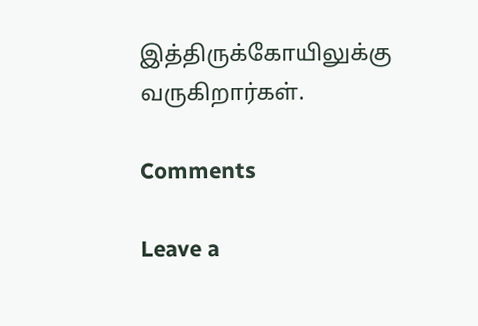இத்திருக்கோயிலுக்கு வருகிறார்கள்.

Comments

Leave a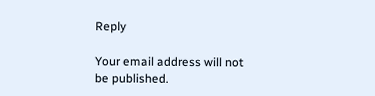Reply

Your email address will not be published.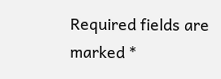Required fields are marked *